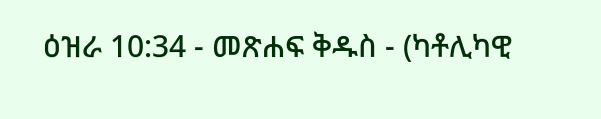ዕዝራ 10:34 - መጽሐፍ ቅዱስ - (ካቶሊካዊ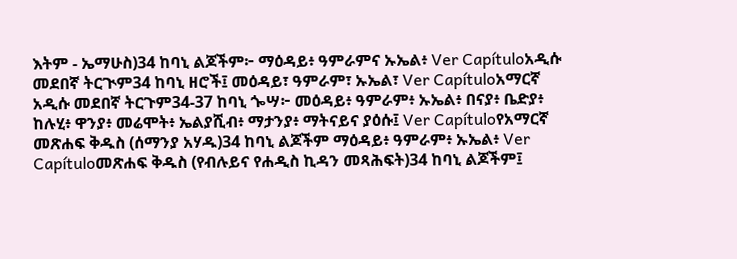እትም - ኤማሁስ)34 ከባኒ ልጆችም፦ ማዕዳይ፥ ዓምራምና ኡኤል፥ Ver Capítuloአዲሱ መደበኛ ትርጒም34 ከባኒ ዘሮች፤ መዕዳይ፣ ዓምራም፣ ኡኤል፣ Ver Capítuloአማርኛ አዲሱ መደበኛ ትርጉም34-37 ከባኒ ጐሣ፦ መዕዳይ፥ ዓምራም፥ ኡኤል፥ በናያ፥ ቤድያ፥ ከሉሂ፥ ዋንያ፥ መሬሞት፥ ኤልያሺብ፥ ማታንያ፥ ማትናይና ያዕሱ፤ Ver Capítuloየአማርኛ መጽሐፍ ቅዱስ (ሰማንያ አሃዱ)34 ከባኒ ልጆችም ማዕዳይ፥ ዓምራም፥ ኡኤል፥ Ver Capítuloመጽሐፍ ቅዱስ (የብሉይና የሐዲስ ኪዳን መጻሕፍት)34 ከባኒ ልጆችም፤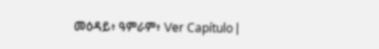መዕዳይ፥ ዓምራም፥ Ver Capítulo |